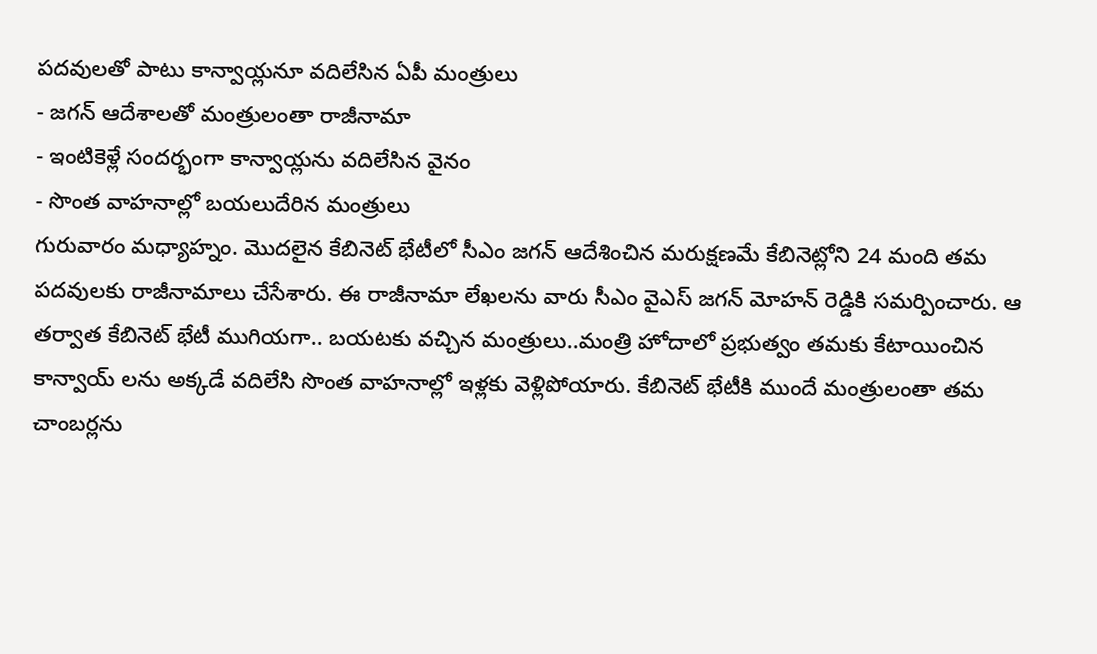పదవులతో పాటు కాన్వాయ్లనూ వదిలేసిన ఏపీ మంత్రులు
- జగన్ ఆదేశాలతో మంత్రులంతా రాజీనామా
- ఇంటికెళ్లే సందర్భంగా కాన్వాయ్లను వదిలేసిన వైనం
- సొంత వాహనాల్లో బయలుదేరిన మంత్రులు
గురువారం మధ్యాహ్నం. మొదలైన కేబినెట్ భేటీలో సీఎం జగన్ ఆదేశించిన మరుక్షణమే కేబినెట్లోని 24 మంది తమ పదవులకు రాజీనామాలు చేసేశారు. ఈ రాజీనామా లేఖలను వారు సీఎం వైఎస్ జగన్ మోహన్ రెడ్డికి సమర్పించారు. ఆ తర్వాత కేబినెట్ భేటీ ముగియగా.. బయటకు వచ్చిన మంత్రులు..మంత్రి హోదాలో ప్రభుత్వం తమకు కేటాయించిన కాన్వాయ్ లను అక్కడే వదిలేసి సొంత వాహనాల్లో ఇళ్లకు వెళ్లిపోయారు. కేబినెట్ భేటీకి ముందే మంత్రులంతా తమ చాంబర్లను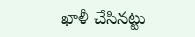ఖాళీ చేసినట్టు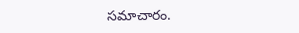సమాచారం.